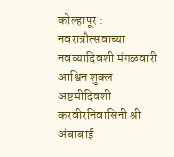कोल्हापूर : नवरात्रौत्सवाच्या नवव्यादिवशी मंगळवारी आश्विन शुक्ल अष्टमीदिवशी करवीरनिवासिनी श्री अंबाबाई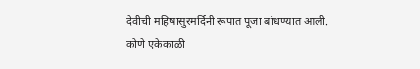देवीची महिषासुरमर्दिनी रूपात पूजा बांधण्यात आली.
कोणे एकेकाळी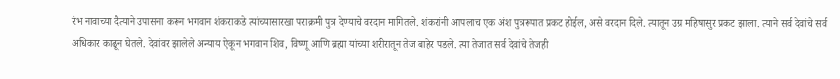रंभ नावाच्या दैत्याने उपासना करून भगवान शंकराकडे त्यांच्यासारखा पराक्रमी पुत्र देण्याचे वरदान मागितले. शंकरांनी आपलाच एक अंश पुत्ररूपात प्रकट होईल, असे वरदान दिले. त्यातून उग्र महिषासुर प्रकट झाला. त्याने सर्व देवांचे सर्व अधिकार काढून घेतले. देवांवर झालेले अन्याय ऐकून भगवान शिव, विष्णू आणि ब्रह्मा यांच्या शरीरातून तेज बाहेर पडले. त्या तेजात सर्व देवांचे तेजही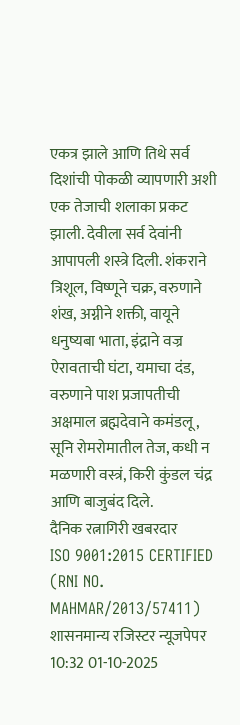एकत्र झाले आणि तिथे सर्व दिशांची पोकळी व्यापणारी अशी एक तेजाची शलाका प्रकट झाली. देवीला सर्व देवांनी आपापली शस्त्रे दिली. शंकराने त्रिशूल, विष्णूने चक्र, वरुणाने शंख, अग्नीने शक्ती, वायूने धनुष्यबा भाता, इंद्राने वज्र ऐरावताची घंटा, यमाचा दंड, वरुणाने पाश प्रजापतीची अक्षमाल ब्रह्मदेवाने कमंडलू, सूनि रोमरोमातील तेज, कधी न मळणारी वस्त्रं, किरी कुंडल चंद्र आणि बाजुबंद दिले.
दैनिक रत्नागिरी खबरदार
ISO 9001:2015 CERTIFIED
(RNI NO. MAHMAR/2013/57411)
शासनमान्य रजिस्टर न्यूजपेपर
10:32 01-10-2025